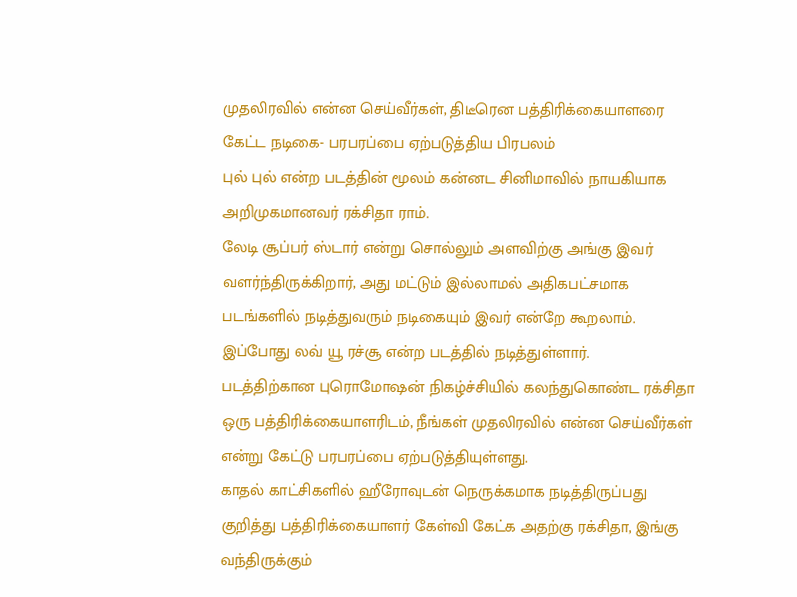முதலிரவில் என்ன செய்வீர்கள், திடீரென பத்திரிக்கையாளரை கேட்ட நடிகை- பரபரப்பை ஏற்படுத்திய பிரபலம்
புல் புல் என்ற படத்தின் மூலம் கன்னட சினிமாவில் நாயகியாக அறிமுகமானவர் ரக்சிதா ராம்.
லேடி சூப்பர் ஸ்டார் என்று சொல்லும் அளவிற்கு அங்கு இவர் வளர்ந்திருக்கிறார், அது மட்டும் இல்லாமல் அதிகபட்சமாக படங்களில் நடித்துவரும் நடிகையும் இவர் என்றே கூறலாம். இப்போது லவ் யூ ரச்சூ என்ற படத்தில் நடித்துள்ளார்.
படத்திற்கான புரொமோஷன் நிகழ்ச்சியில் கலந்துகொண்ட ரக்சிதா ஒரு பத்திரிக்கையாளரிடம், நீங்கள் முதலிரவில் என்ன செய்வீர்கள் என்று கேட்டு பரபரப்பை ஏற்படுத்தியுள்ளது.
காதல் காட்சிகளில் ஹீரோவுடன் நெருக்கமாக நடித்திருப்பது குறித்து பத்திரிக்கையாளர் கேள்வி கேட்க அதற்கு ரக்சிதா, இங்கு வந்திருக்கும்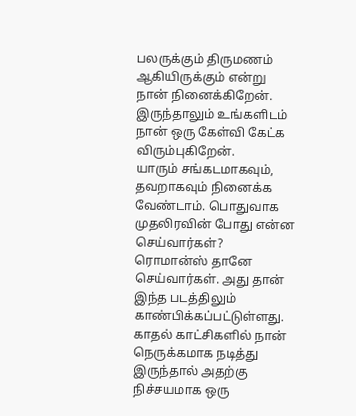பலருக்கும் திருமணம் ஆகியிருக்கும் என்று நான் நினைக்கிறேன். இருந்தாலும் உங்களிடம் நான் ஒரு கேள்வி கேட்க விரும்புகிறேன்.
யாரும் சங்கடமாகவும், தவறாகவும் நினைக்க வேண்டாம். பொதுவாக முதலிரவின் போது என்ன செய்வார்கள்? ரொமான்ஸ் தானே செய்வார்கள். அது தான் இந்த படத்திலும் காண்பிக்கப்பட்டுள்ளது.
காதல் காட்சிகளில் நான் நெருக்கமாக நடித்து இருந்தால் அதற்கு நிச்சயமாக ஒரு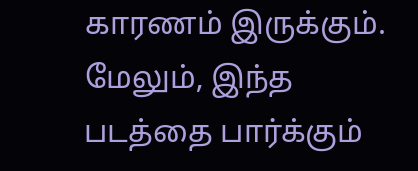காரணம் இருக்கும். மேலும், இந்த படத்தை பார்க்கும்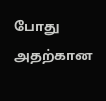போது அதற்கான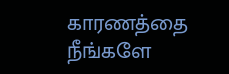காரணத்தை நீங்களே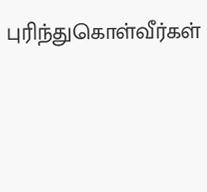புரிந்துகொள்வீர்கள்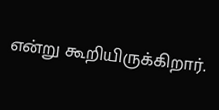என்று கூறியிருக்கிறார்.